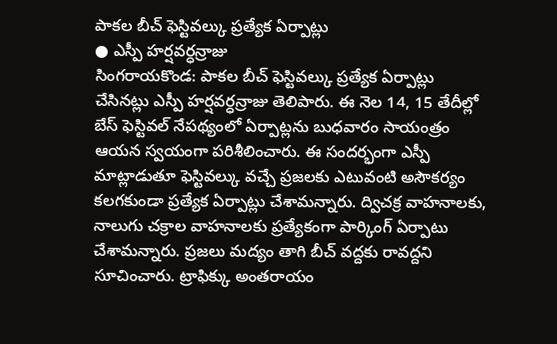పాకల బీచ్ ఫెస్టివల్కు ప్రత్యేక ఏర్పాట్లు
● ఎస్పీ హర్షవర్ధన్రాజు
సింగరాయకొండ: పాకల బీచ్ ఫెస్టివల్కు ప్రత్యేక ఏర్పాట్లు చేసినట్లు ఎస్పీ హర్షవర్ధన్రాజు తెలిపారు. ఈ నెల 14, 15 తేదీల్లో బేస్ ఫెస్టివల్ నేపథ్యంలో ఏర్పాట్లను బుధవారం సాయంత్రం ఆయన స్వయంగా పరిశీలించారు. ఈ సందర్భంగా ఎస్పీ మాట్లాడుతూ ఫెస్టివల్కు వచ్చే ప్రజలకు ఎటువంటి అసౌకర్యం కలగకుండా ప్రత్యేక ఏర్పాట్లు చేశామన్నారు. ద్విచక్ర వాహనాలకు, నాలుగు చక్రాల వాహనాలకు ప్రత్యేకంగా పార్కింగ్ ఏర్పాటు చేశామన్నారు. ప్రజలు మద్యం తాగి బీచ్ వద్దకు రావద్దని సూచించారు. ట్రాఫిక్కు అంతరాయం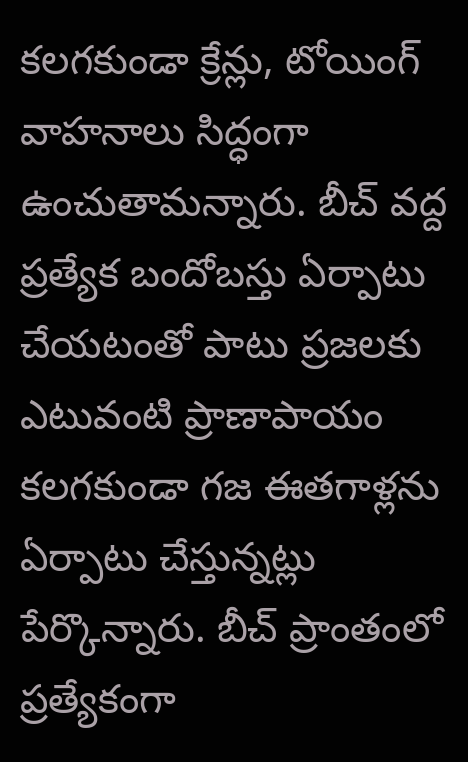కలగకుండా క్రేన్లు, టోయింగ్ వాహనాలు సిద్ధంగా ఉంచుతామన్నారు. బీచ్ వద్ద ప్రత్యేక బందోబస్తు ఏర్పాటు చేయటంతో పాటు ప్రజలకు ఎటువంటి ప్రాణాపాయం కలగకుండా గజ ఈతగాళ్లను ఏర్పాటు చేస్తున్నట్లు పేర్కొన్నారు. బీచ్ ప్రాంతంలో ప్రత్యేకంగా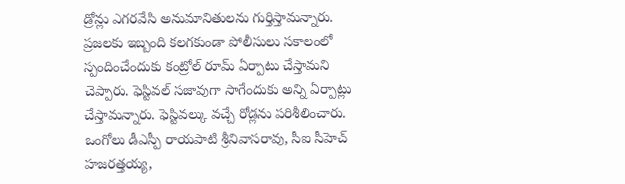డ్రోన్లు ఎగరవేసి అనుమానితులను గుర్తిస్తామన్నారు. ప్రజలకు ఇబ్బంది కలగకుండా పోలీసులు సకాలంలో స్పందించేందుకు కంట్రోల్ రూమ్ ఏర్పాటు చేస్తామని చెప్పారు. ఫెస్టివల్ సజావుగా సాగేందుకు అన్ని ఏర్పాట్లు చేస్తామన్నారు. ఫెస్టివల్కు వచ్చే రోడ్లను పరిశీలించారు. ఒంగోలు డీఎస్పీ రాయపాటి శ్రీనివాసరావు, సీఐ సీహెచ్ హజరత్తయ్య,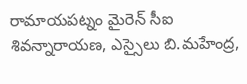రామాయపట్నం మైరెన్ సీఐ శివన్నారాయణ, ఎస్సైలు బి.మహేంద్ర,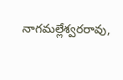నాగమల్లేశ్వరరావు,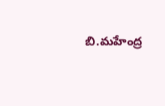బి.మహేంద్ర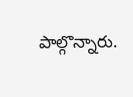పాల్గొన్నారు.